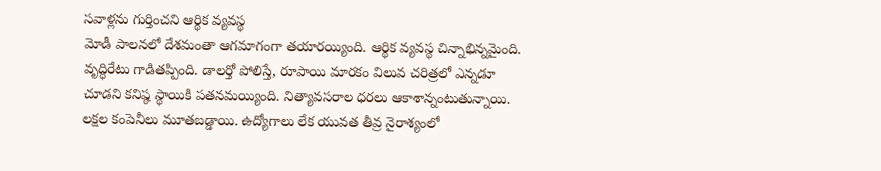సవాళ్లను గుర్తించని ఆర్థిక వ్యవస్థ
మోడీ పాలనలో దేశమంతా ఆగమాగంగా తయారయ్యింది. ఆర్థిక వ్యవస్థ చిన్నాభిన్నమైంది. వృద్ధిరేటు గాడితప్పింది. డాలర్తో పోలిస్తే, రూపాయి మారకం విలువ చరిత్రలో ఎన్నడూ చూడని కనిష్ఠ స్థాయికి పతనమయ్యింది. నిత్యావసరాల ధరలు ఆకాశాన్నంటుతున్నాయి. లక్షల కంపెనీలు మూతబడ్డాయి. ఉద్యోగాలు లేక యువత తీవ్ర నైరాశ్యంలో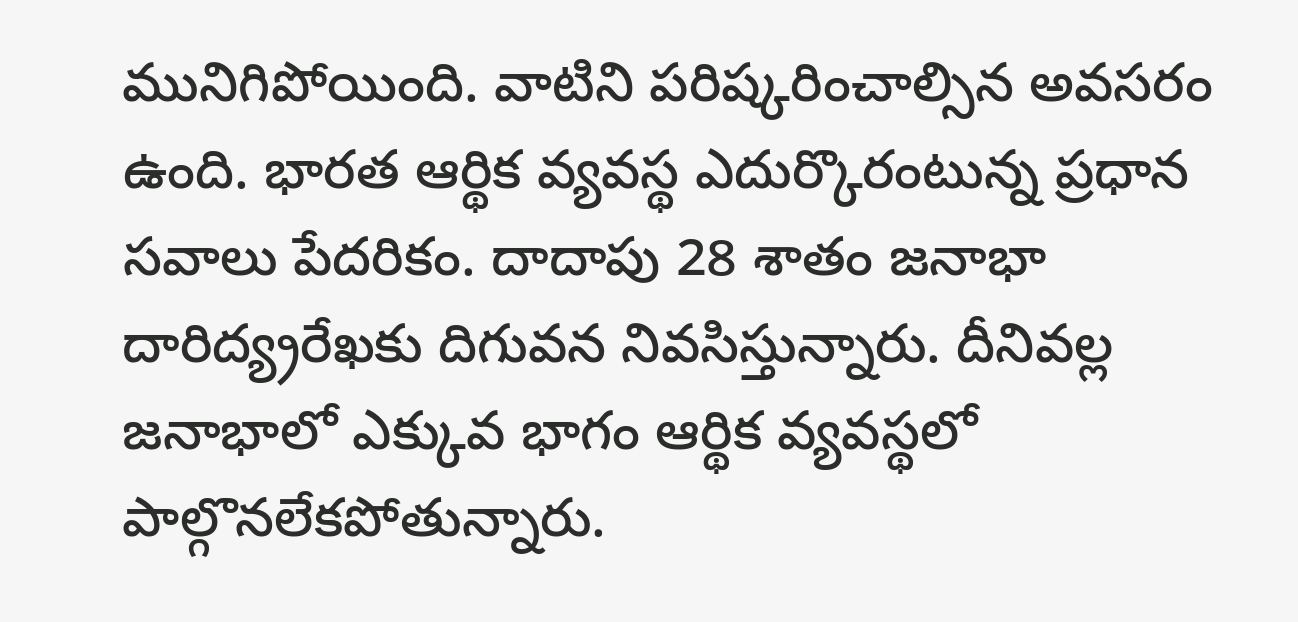మునిగిపోయింది. వాటిని పరిష్కరించాల్సిన అవసరం ఉంది. భారత ఆర్థిక వ్యవస్థ ఎదుర్కొరంటున్న ప్రధాన సవాలు పేదరికం. దాదాపు 28 శాతం జనాభా దారిద్య్రరేఖకు దిగువన నివసిస్తున్నారు. దీనివల్ల జనాభాలో ఎక్కువ భాగం ఆర్థిక వ్యవస్థలో పాల్గొనలేకపోతున్నారు.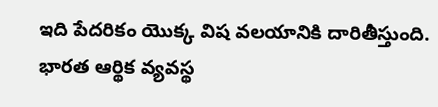ఇది పేదరికం యొక్క విష వలయానికి దారితీస్తుంది. భారత ఆర్థిక వ్యవస్థ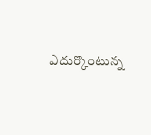ఎదుర్కొంటున్న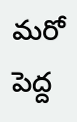మరో పెద్ద